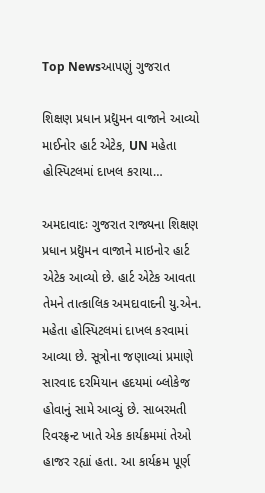Top Newsઆપણું ગુજરાત

શિક્ષણ પ્રધાન પ્રદ્યુમન વાજાને આવ્યો માઈનોર હાર્ટ એટેક, UN મહેતા હોસ્પિટલમાં દાખલ કરાયા…

અમદાવાદઃ ગુજરાત રાજ્યના શિક્ષણ પ્રધાન પ્રદ્યુમન વાજાને માઇનોર હાર્ટ એટેક આવ્યો છે. હાર્ટ એટેક આવતા તેમને તાત્કાલિક અમદાવાદની યુ.એન. મહેતા હોસ્પિટલમાં દાખલ કરવામાં આવ્યા છે. સૂત્રોના જણાવ્યાં પ્રમાણે સારવાદ દરમિયાન હદયમાં બ્લોકેજ હોવાનું સામે આવ્યું છે. સાબરમતી રિવરફ્રન્ટ ખાતે એક કાર્યક્રમમાં તેઓ હાજર રહ્યાં હતા. આ કાર્યક્રમ પૂર્ણ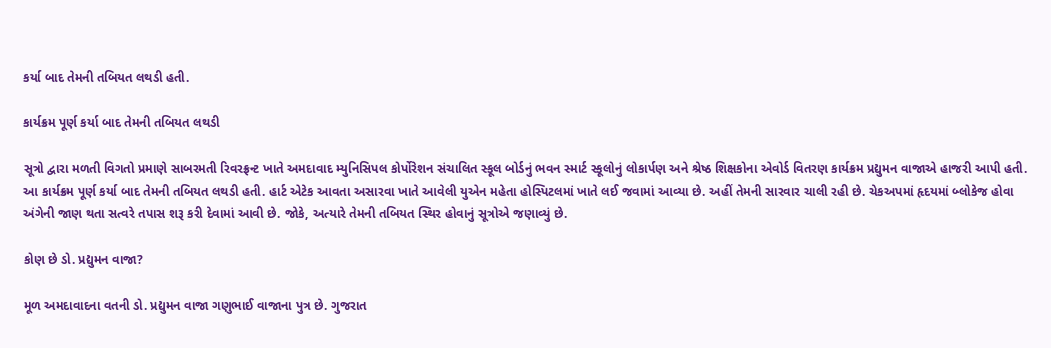કર્યા બાદ તેમની તબિયત લથડી હતી.

કાર્યક્રમ પૂર્ણ કર્યા બાદ તેમની તબિયત લથડી

સૂત્રો દ્વારા મળતી વિગતો પ્રમાણે સાબરમતી રિવરફ્રન્ટ ખાતે અમદાવાદ મ્યુનિસિપલ કોર્પોરેશન સંચાલિત સ્કૂલ બોર્ડનું ભવન સ્માર્ટ સ્કૂલોનું લોકાર્પણ અને શ્રેષ્ઠ શિક્ષકોના એવોર્ડ વિતરણ કાર્યક્રમ પ્રદ્યુમન વાજાએ હાજરી આપી હતી. આ કાર્યક્રમ પૂર્ણ કર્યા બાદ તેમની તબિયત લથડી હતી. હાર્ટ એટેક આવતા અસારવા ખાતે આવેલી યુએન મહેતા હોસ્પિટલમાં ખાતે લઈ જવામાં આવ્યા છે. અહીં તેમની સારવાર ચાલી રહી છે. ચેકઅપમાં હૃદયમાં બ્લોકેજ હોવા અંગેની જાણ થતા સત્વરે તપાસ શરૂ કરી દેવામાં આવી છે. જોકે, અત્યારે તેમની તબિયત સ્થિર હોવાનું સૂત્રોએ જણાવ્યું છે.

કોણ છે ડો. પ્રદ્યુમન વાજા?

મૂળ અમદાવાદના વતની ડો. પ્રદ્યુમન વાજા ગણુભાઈ વાજાના પુત્ર છે. ગુજરાત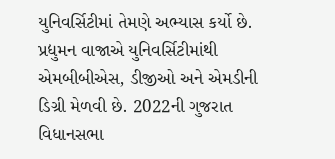યુનિવર્સિટીમાં તેમણે અભ્યાસ કર્યો છે. પ્રદ્યુમન વાજાએ યુનિવર્સિટીમાંથી એમબીબીએસ, ડીજીઓ અને એમડીની ડિગ્રી મેળવી છે. 2022ની ગુજરાત વિધાનસભા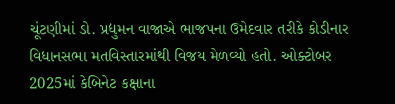ચૂંટણીમાં ડો. પ્રદ્યુમન વાજાએ ભાજપના ઉમેદવાર તરીકે કોડીનાર વિધાનસભા મતવિસ્તારમાંથી વિજય મેળવ્યો હતો. ઓક્ટોબર 2025માં કેબિનેટ કક્ષાના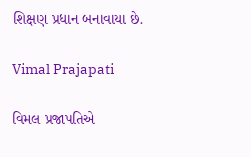શિક્ષણ પ્રધાન બનાવાયા છે.

Vimal Prajapati

વિમલ પ્રજાપતિએ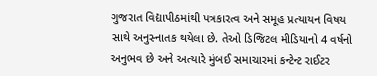ગુજરાત વિદ્યાપીઠમાંથી પત્રકારત્વ અને સમૂહ પ્રત્યાયન વિષય સાથે અનુસ્નાતક થયેલા છે. તેઓ ડિજિટલ મીડિયાનો 4 વર્ષનો અનુભવ છે અને અત્યારે મુંબઈ સમાચારમાં કન્ટેન્ટ રાઈટર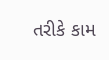તરીકે કામ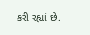કરી રહ્યાં છે.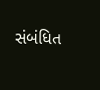સંબંધિત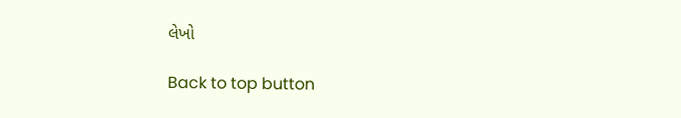લેખો

Back to top button